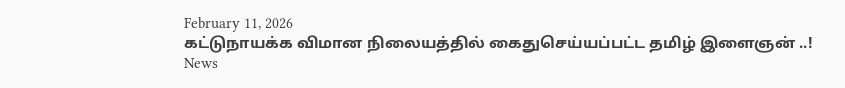February 11, 2026
கட்டுநாயக்க விமான நிலையத்தில் கைதுசெய்யப்பட்ட தமிழ் இளைஞன் ..!
News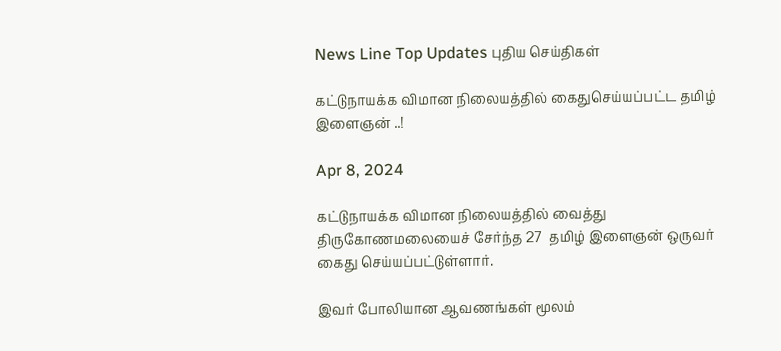News Line Top Updates புதிய செய்திகள்

கட்டுநாயக்க விமான நிலையத்தில் கைதுசெய்யப்பட்ட தமிழ் இளைஞன் ..!

Apr 8, 2024

கட்டுநாயக்க விமான நிலையத்தில் வைத்து திருகோணமலையைச் சேர்ந்த 27  தமிழ் இளைஞன் ஒருவர் கைது செய்யப்பட்டுள்ளார்.

இவர் போலியான ஆவணங்கள் மூலம்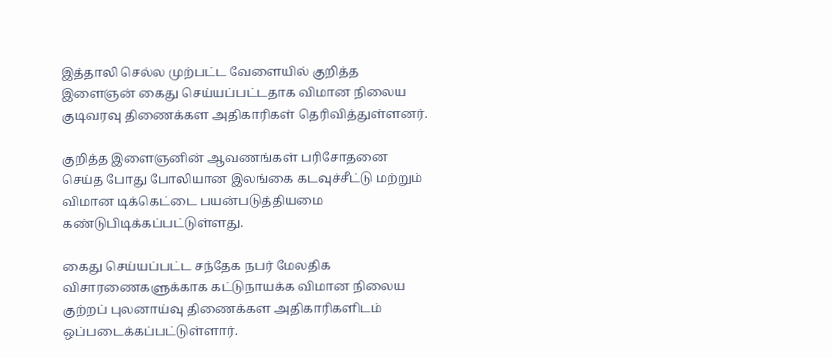இத்தாலி செல்ல முற்பட்ட வேளையில் குறித்த இளைஞன் கைது செய்யப்பட்டதாக விமான நிலைய குடிவரவு திணைக்கள அதிகாரிகள் தெரிவித்துள்ளனர்.

குறித்த இளைஞனின் ஆவணங்கள் பரிசோதனை செய்த போது போலியான இலங்கை கடவுச்சீட்டு மற்றும் விமான டிக்கெட்டை பயன்படுத்தியமை கண்டுபிடிக்கப்பட்டுள்ளது.

கைது செய்யப்பட்ட சந்தேக நபர் மேலதிக விசாரணைகளுக்காக கட்டுநாயக்க விமான நிலைய குற்றப் புலனாய்வு திணைக்கள அதிகாரிகளிடம் ஒப்படைக்கப்பட்டுள்ளார்.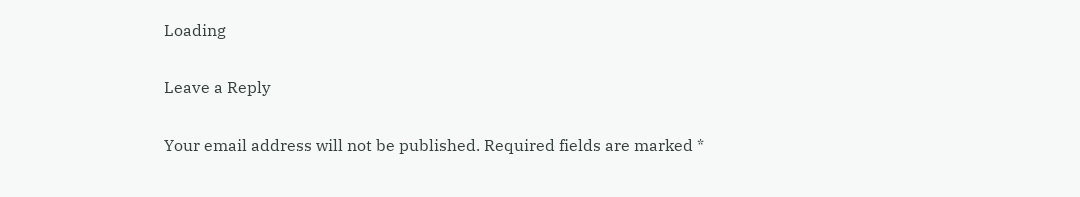Loading

Leave a Reply

Your email address will not be published. Required fields are marked *